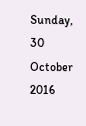Sunday, 30 October 2016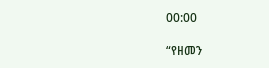00:00

“የዘመን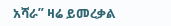አሻራ” ዛሬ ይመረቃል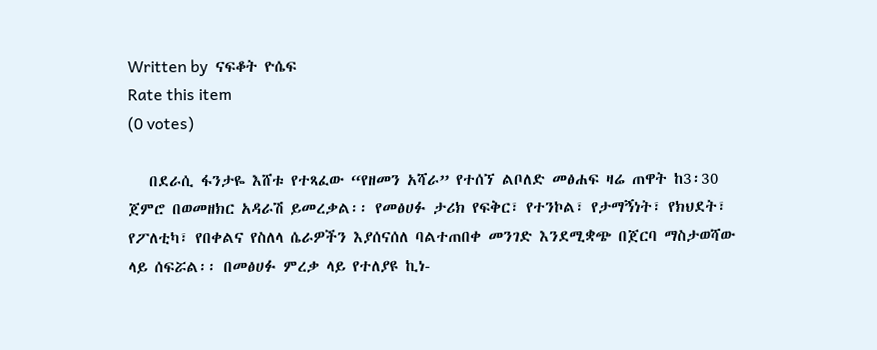Written by  ናፍቆት ዮሴፍ
Rate this item
(0 votes)

   በደራሲ ፋንታዬ እሸቱ የተጻፈው “የዘመን አሻራ” የተሰኘ ልቦለድ መፅሐፍ ዛሬ ጠዋት ከ3፡30 ጀምሮ በወመዘክር አዳራሽ ይመረቃል፡፡ የመፅሀፉ ታሪክ የፍቅር፣ የተንኮል፣ የታማኝነት፣ የክህደት፣ የፖለቲካ፣ የበቀልና የስለላ ሴራዎችን እያሰናሰለ ባልተጠበቀ መንገድ እንደሚቋጭ በጀርባ ማስታወሻው ላይ ሰፍሯል፡፡ በመፅሀፉ ምረቃ ላይ የተለያዩ ኪነ-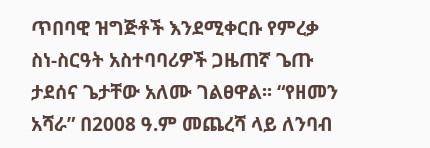ጥበባዊ ዝግጅቶች እንደሚቀርቡ የምረቃ ስነ-ስርዓት አስተባባሪዎች ጋዜጠኛ ጌጡ ታደሰና ጌታቸው አለሙ ገልፀዋል፡፡ “የዘመን አሻራ” በ2008 ዓ.ም መጨረሻ ላይ ለንባብ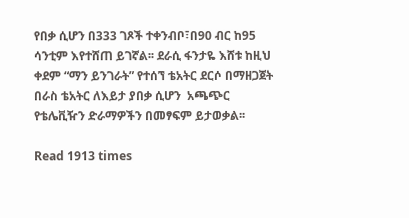የበቃ ሲሆን በ333 ገጾች ተቀንብቦ፣በ90 ብር ከ95 ሳንቲም እየተሸጠ ይገኛል፡፡ ደራሲ ፋንታዬ እሸቱ ከዚህ ቀደም “ማን ይንገራት” የተሰኘ ቴአትር ደርሶ በማዘጋጀት በራስ ቴአትር ለእይታ ያበቃ ሲሆን  አጫጭር የቴሌቪዥን ድራማዎችን በመፃፍም ይታወቃል፡፡

Read 1913 times